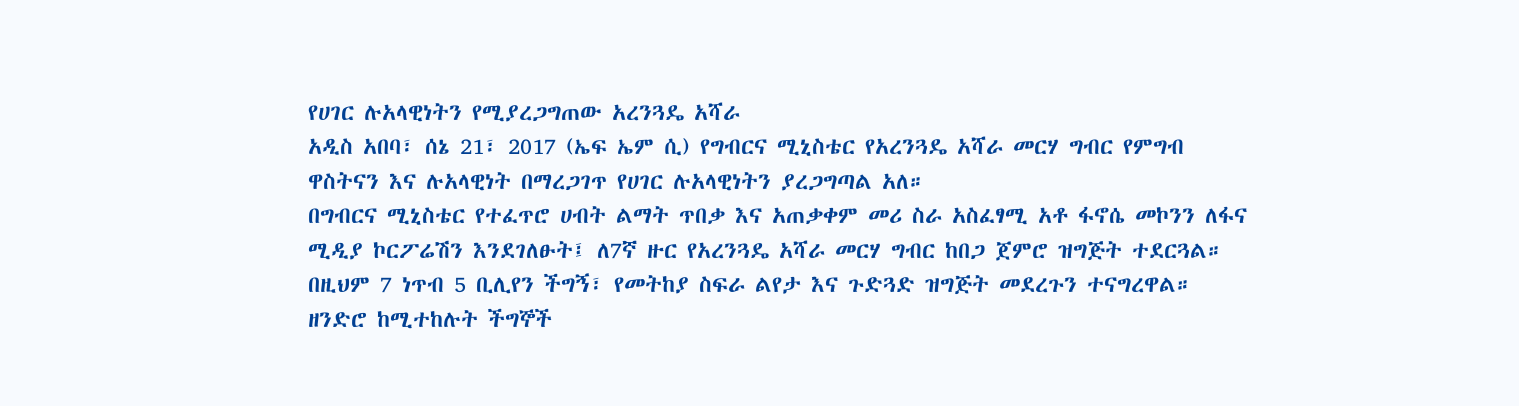የሀገር ሉአላዊነትን የሚያረጋግጠው አረንጓዴ አሻራ
አዲስ አበባ፣ ሰኔ 21፣ 2017 (ኤፍ ኤም ሲ) የግብርና ሚኒስቴር የአረንጓዴ አሻራ መርሃ ግብር የምግብ ዋስትናን እና ሉአላዊነት በማረጋገጥ የሀገር ሉአላዊነትን ያረጋግጣል አለ።
በግብርና ሚኒስቴር የተፈጥሮ ሀብት ልማት ጥበቃ እና አጠቃቀም መሪ ስራ አስፈፃሚ አቶ ፋኖሴ መኮንን ለፋና ሚዲያ ኮርፖሬሽን እንደገለፁት፤ ለ7ኛ ዙር የአረንጓዴ አሻራ መርሃ ግብር ከበጋ ጀምሮ ዝግጅት ተደርጓል።
በዚህም 7 ነጥብ 5 ቢሊየን ችግኝ፣ የመትከያ ስፍራ ልየታ እና ጉድጓድ ዝግጅት መደረጉን ተናግረዋል።
ዘንድሮ ከሚተከሉት ችግኞች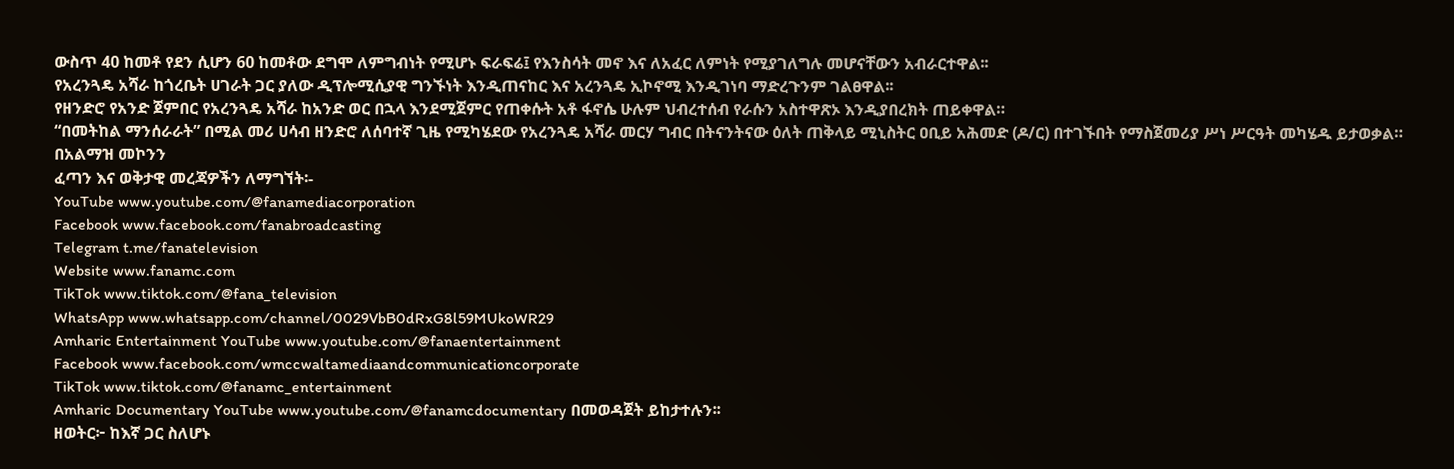ውስጥ 40 ከመቶ የደን ሲሆን 60 ከመቶው ደግሞ ለምግብነት የሚሆኑ ፍራፍሬ፤ የእንስሳት መኖ እና ለአፈር ለምነት የሚያገለግሉ መሆናቸውን አብራርተዋል፡፡
የአረንጓዴ አሻራ ከጎረቤት ሀገራት ጋር ያለው ዲፕሎሚሲያዊ ግንኙነት እንዲጠናከር እና አረንጓዴ ኢኮኖሚ እንዲገነባ ማድረጉንም ገልፀዋል፡፡
የዘንድሮ የአንድ ጀምበር የአረንጓዴ አሻራ ከአንድ ወር በኋላ እንደሚጀምር የጠቀሱት አቶ ፋኖሴ ሁሉም ህብረተሰብ የራሱን አስተዋጽኦ እንዲያበረክት ጠይቀዋል።
“በመትከል ማንሰራራት” በሚል መሪ ሀሳብ ዘንድሮ ለሰባተኛ ጊዜ የሚካሄደው የአረንጓዴ አሻራ መርሃ ግብር በትናንትናው ዕለት ጠቅላይ ሚኒስትር ዐቢይ አሕመድ (ዶ/ር) በተገኙበት የማስጀመሪያ ሥነ ሥርዓት መካሄዱ ይታወቃል።
በአልማዝ መኮንን
ፈጣን እና ወቅታዊ መረጃዎችን ለማግኘት፡-
YouTube www.youtube.com/@fanamediacorporation
Facebook www.facebook.com/fanabroadcasting
Telegram t.me/fanatelevision
Website www.fanamc.com
TikTok www.tiktok.com/@fana_television
WhatsApp www.whatsapp.com/channel/0029VbB0dRxG8l59MUkoWR29
Amharic Entertainment YouTube www.youtube.com/@fanaentertainment
Facebook www.facebook.com/wmccwaltamediaandcommunicationcorporate
TikTok www.tiktok.com/@fanamc_entertainment
Amharic Documentary YouTube www.youtube.com/@fanamcdocumentary በመወዳጀት ይከታተሉን፡፡
ዘወትር፦ ከእኛ ጋር ስለሆኑ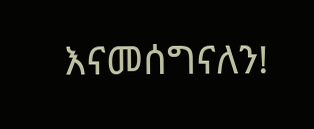እናመሰግናለን!